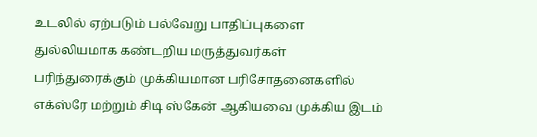உடலில் ஏற்படும் பல்வேறு பாதிப்புகளை துல்லியமாக கண்டறிய மருத்துவர்கள் பரிந்துரைக்கும் முக்கியமான பரிசோதனைகளில் எக்ஸ்ரே மற்றும் சிடி ஸ்கேன் ஆகியவை முக்கிய இடம்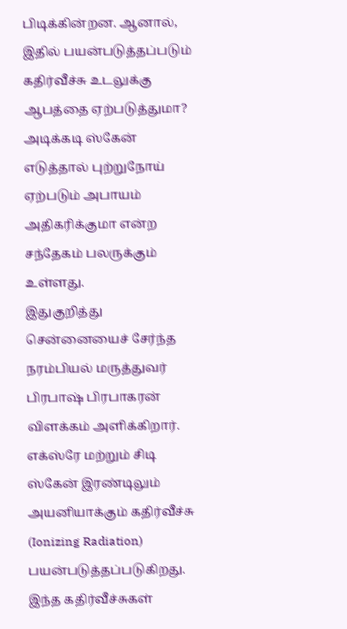பிடிக்கின்றன. ஆனால், இதில் பயன்படுத்தப்படும் கதிர்வீச்சு உடலுக்கு ஆபத்தை ஏற்படுத்துமா? அடிக்கடி ஸ்கேன் எடுத்தால் புற்றுநோய் ஏற்படும் அபாயம் அதிகரிக்குமா என்ற சந்தேகம் பலருக்கும் உள்ளது.
இதுகுறித்து சென்னையைச் சேர்ந்த நரம்பியல் மருத்துவர் பிரபாஷ் பிரபாகரன் விளக்கம் அளிக்கிறார். எக்ஸ்ரே மற்றும் சிடி ஸ்கேன் இரண்டிலும் அயனியாக்கும் கதிர்வீச்சு (Ionizing Radiation) பயன்படுத்தப்படுகிறது. இந்த கதிர்வீச்சுகள்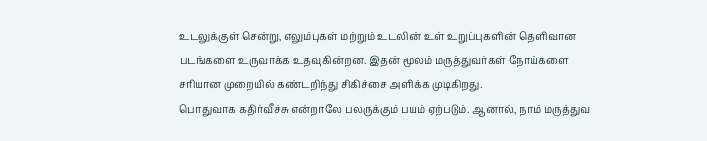உடலுக்குள் சென்று, எலும்புகள் மற்றும் உடலின் உள் உறுப்புகளின் தெளிவான படங்களை உருவாக்க உதவுகின்றன. இதன் மூலம் மருத்துவர்கள் நோய்களை சரியான முறையில் கண்டறிந்து சிகிச்சை அளிக்க முடிகிறது.
பொதுவாக கதிர்வீச்சு என்றாலே பலருக்கும் பயம் ஏற்படும். ஆனால், நாம் மருத்துவ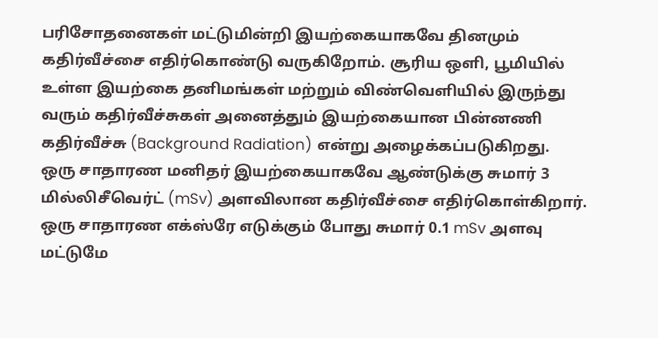பரிசோதனைகள் மட்டுமின்றி இயற்கையாகவே தினமும் கதிர்வீச்சை எதிர்கொண்டு வருகிறோம். சூரிய ஒளி, பூமியில் உள்ள இயற்கை தனிமங்கள் மற்றும் விண்வெளியில் இருந்து வரும் கதிர்வீச்சுகள் அனைத்தும் இயற்கையான பின்னணி கதிர்வீச்சு (Background Radiation) என்று அழைக்கப்படுகிறது.
ஒரு சாதாரண மனிதர் இயற்கையாகவே ஆண்டுக்கு சுமார் 3 மில்லிசீவெர்ட் (mSv) அளவிலான கதிர்வீச்சை எதிர்கொள்கிறார். ஒரு சாதாரண எக்ஸ்ரே எடுக்கும் போது சுமார் 0.1 mSv அளவு மட்டுமே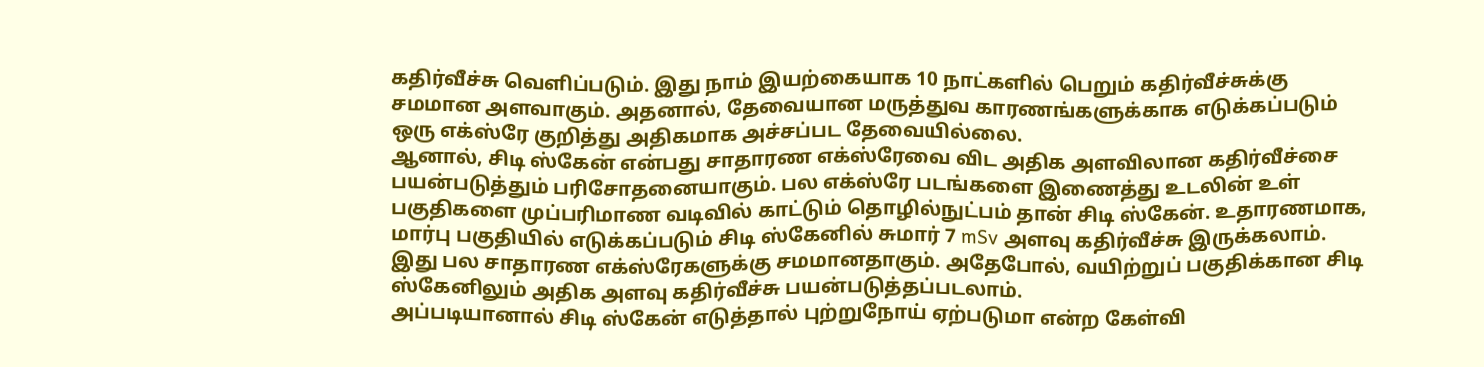கதிர்வீச்சு வெளிப்படும். இது நாம் இயற்கையாக 10 நாட்களில் பெறும் கதிர்வீச்சுக்கு சமமான அளவாகும். அதனால், தேவையான மருத்துவ காரணங்களுக்காக எடுக்கப்படும் ஒரு எக்ஸ்ரே குறித்து அதிகமாக அச்சப்பட தேவையில்லை.
ஆனால், சிடி ஸ்கேன் என்பது சாதாரண எக்ஸ்ரேவை விட அதிக அளவிலான கதிர்வீச்சை பயன்படுத்தும் பரிசோதனையாகும். பல எக்ஸ்ரே படங்களை இணைத்து உடலின் உள் பகுதிகளை முப்பரிமாண வடிவில் காட்டும் தொழில்நுட்பம் தான் சிடி ஸ்கேன். உதாரணமாக, மார்பு பகுதியில் எடுக்கப்படும் சிடி ஸ்கேனில் சுமார் 7 mSv அளவு கதிர்வீச்சு இருக்கலாம். இது பல சாதாரண எக்ஸ்ரேகளுக்கு சமமானதாகும். அதேபோல், வயிற்றுப் பகுதிக்கான சிடி ஸ்கேனிலும் அதிக அளவு கதிர்வீச்சு பயன்படுத்தப்படலாம்.
அப்படியானால் சிடி ஸ்கேன் எடுத்தால் புற்றுநோய் ஏற்படுமா என்ற கேள்வி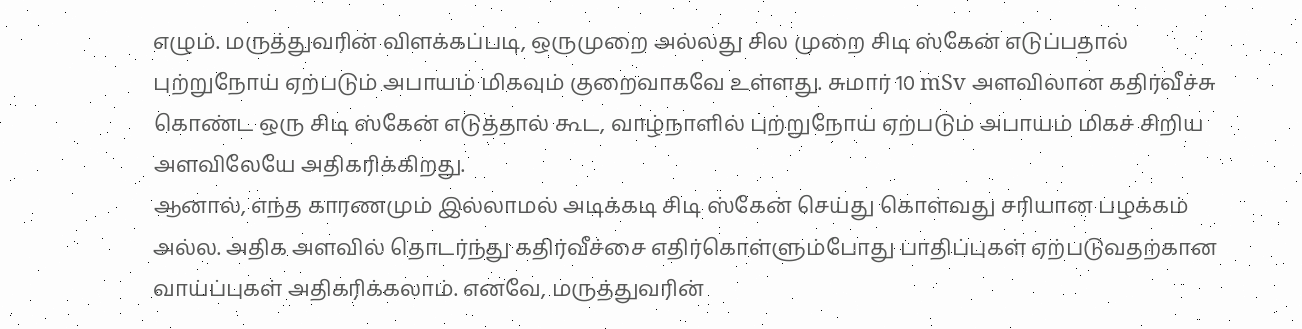எழும். மருத்துவரின் விளக்கப்படி, ஒருமுறை அல்லது சில முறை சிடி ஸ்கேன் எடுப்பதால் புற்றுநோய் ஏற்படும் அபாயம் மிகவும் குறைவாகவே உள்ளது. சுமார் 10 mSv அளவிலான கதிர்வீச்சு கொண்ட ஒரு சிடி ஸ்கேன் எடுத்தால் கூட, வாழ்நாளில் புற்றுநோய் ஏற்படும் அபாயம் மிகச் சிறிய அளவிலேயே அதிகரிக்கிறது.
ஆனால், எந்த காரணமும் இல்லாமல் அடிக்கடி சிடி ஸ்கேன் செய்து கொள்வது சரியான பழக்கம் அல்ல. அதிக அளவில் தொடர்ந்து கதிர்வீச்சை எதிர்கொள்ளும்போது பாதிப்புகள் ஏற்படுவதற்கான வாய்ப்புகள் அதிகரிக்கலாம். எனவே, மருத்துவரின்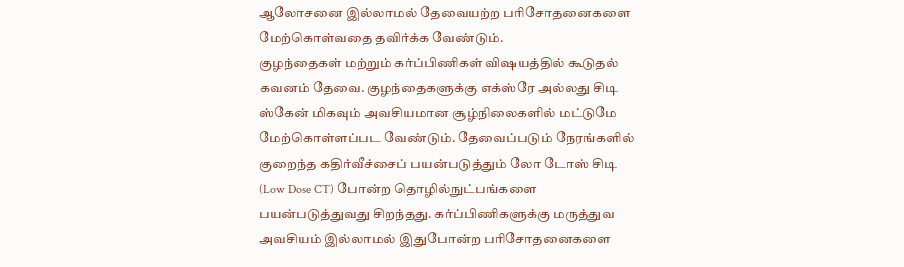ஆலோசனை இல்லாமல் தேவையற்ற பரிசோதனைகளை மேற்கொள்வதை தவிர்க்க வேண்டும்.
குழந்தைகள் மற்றும் கர்ப்பிணிகள் விஷயத்தில் கூடுதல் கவனம் தேவை. குழந்தைகளுக்கு எக்ஸ்ரே அல்லது சிடி ஸ்கேன் மிகவும் அவசியமான சூழ்நிலைகளில் மட்டுமே மேற்கொள்ளப்பட வேண்டும். தேவைப்படும் நேரங்களில் குறைந்த கதிர்வீச்சைப் பயன்படுத்தும் லோ டோஸ் சிடி (Low Dose CT) போன்ற தொழில்நுட்பங்களை பயன்படுத்துவது சிறந்தது. கர்ப்பிணிகளுக்கு மருத்துவ அவசியம் இல்லாமல் இதுபோன்ற பரிசோதனைகளை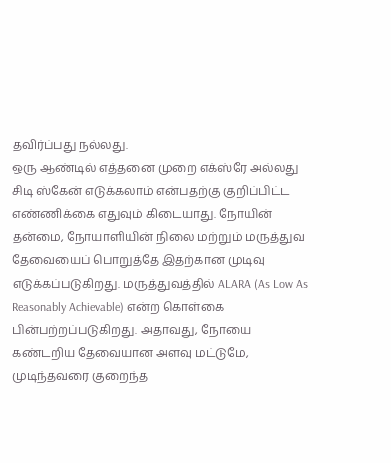தவிர்ப்பது நல்லது.
ஒரு ஆண்டில் எத்தனை முறை எக்ஸ்ரே அல்லது சிடி ஸ்கேன் எடுக்கலாம் என்பதற்கு குறிப்பிட்ட எண்ணிக்கை எதுவும் கிடையாது. நோயின் தன்மை, நோயாளியின் நிலை மற்றும் மருத்துவ தேவையைப் பொறுத்தே இதற்கான முடிவு எடுக்கப்படுகிறது. மருத்துவத்தில் ALARA (As Low As Reasonably Achievable) என்ற கொள்கை பின்பற்றப்படுகிறது. அதாவது, நோயை கண்டறிய தேவையான அளவு மட்டுமே, முடிந்தவரை குறைந்த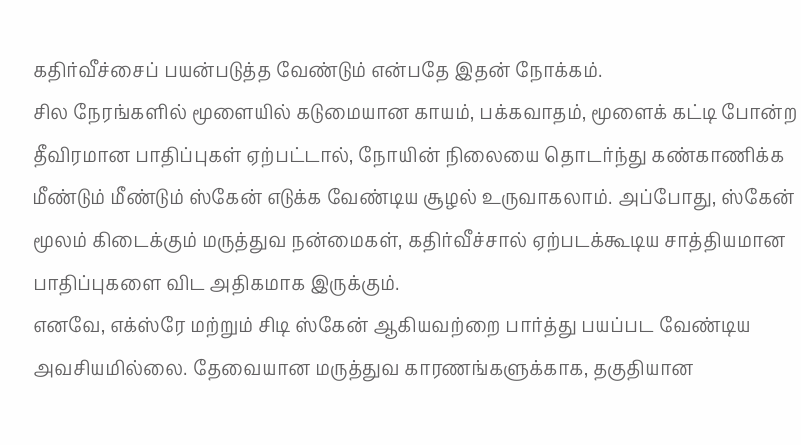கதிர்வீச்சைப் பயன்படுத்த வேண்டும் என்பதே இதன் நோக்கம்.
சில நேரங்களில் மூளையில் கடுமையான காயம், பக்கவாதம், மூளைக் கட்டி போன்ற தீவிரமான பாதிப்புகள் ஏற்பட்டால், நோயின் நிலையை தொடர்ந்து கண்காணிக்க மீண்டும் மீண்டும் ஸ்கேன் எடுக்க வேண்டிய சூழல் உருவாகலாம். அப்போது, ஸ்கேன் மூலம் கிடைக்கும் மருத்துவ நன்மைகள், கதிர்வீச்சால் ஏற்படக்கூடிய சாத்தியமான பாதிப்புகளை விட அதிகமாக இருக்கும்.
எனவே, எக்ஸ்ரே மற்றும் சிடி ஸ்கேன் ஆகியவற்றை பார்த்து பயப்பட வேண்டிய அவசியமில்லை. தேவையான மருத்துவ காரணங்களுக்காக, தகுதியான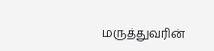மருத்துவரின்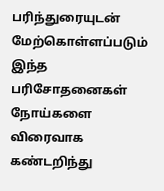பரிந்துரையுடன் மேற்கொள்ளப்படும் இந்த பரிசோதனைகள் நோய்களை விரைவாக கண்டறிந்து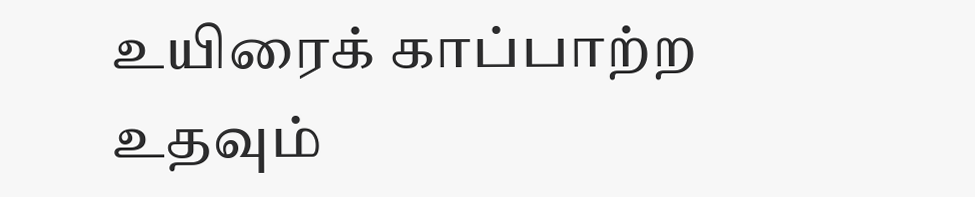உயிரைக் காப்பாற்ற உதவும்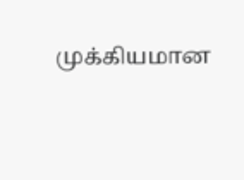முக்கியமான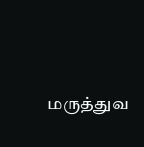மருத்துவ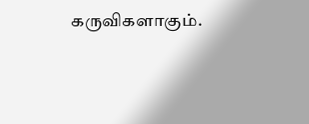கருவிகளாகும்.